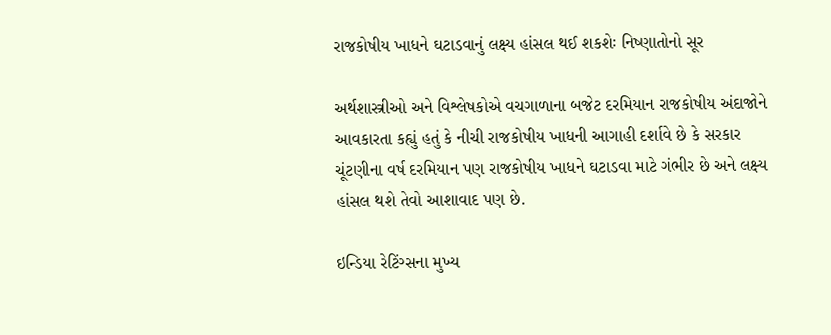રાજકોષીય ખાધને ઘટાડવાનું લક્ષ્ય હાંસલ થઈ શકશેઃ નિષ્ણાતોનો સૂર

અર્થશાસ્ત્રીઓ અને વિશ્લેષકોએ વચગાળાના બજેટ દરમિયાન રાજકોષીય અંદાજોને આવકારતા કહ્યું હતું કે નીચી રાજકોષીય ખાધની આગાહી દર્શાવે છે કે સરકાર ચૂંટણીના વર્ષ દરમિયાન પણ રાજકોષીય ખાધને ઘટાડવા માટે ગંભીર છે અને લક્ષ્ય હાંસલ થશે તેવો આશાવાદ પણ છે.

ઇન્ડિયા રેટિંગ્સના મુખ્ય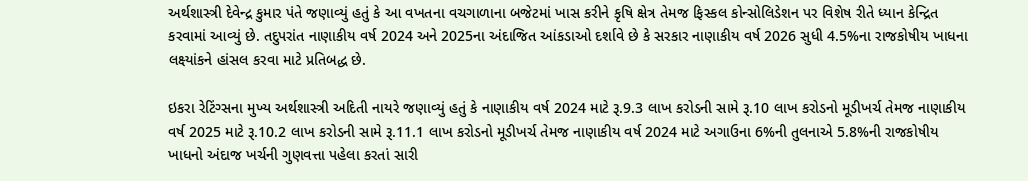અર્થશાસ્ત્રી દેવેન્દ્ર કુમાર પંતે જણાવ્યું હતું કે આ વખતના વચગાળાના બજેટમાં ખાસ કરીને કૃષિ ક્ષેત્ર તેમજ ફિસ્કલ કોન્સોલિડેશન પર વિશેષ રીતે ધ્યાન કેન્દ્રિત કરવામાં આવ્યું છે. તદુપરાંત નાણાકીય વર્ષ 2024 અને 2025ના અંદાજિત આંકડાઓ દર્શાવે છે કે સરકાર નાણાકીય વર્ષ 2026 સુધી 4.5%ના રાજકોષીય ખાધના લક્ષ્યાંકને હાંસલ કરવા માટે પ્રતિબદ્ધ છે.

ઇકરા રેટિંગ્સના મુખ્ય અર્થશાસ્ત્રી અદિતી નાયરે જણાવ્યું હતું કે નાણાકીય વર્ષ 2024 માટે રૂ.9.3 લાખ કરોડની સામે રૂ.10 લાખ કરોડનો મૂડીખર્ચ તેમજ નાણાકીય વર્ષ 2025 માટે રૂ.10.2 લાખ કરોડની સામે રૂ.11.1 લાખ કરોડનો મૂડીખર્ચ તેમજ નાણાકીય વર્ષ 2024 માટે અગાઉના 6%ની તુલનાએ 5.8%ની રાજકોષીય ખાધનો અંદાજ ખર્ચની ગુણવત્તા પહેલા કરતાં સારી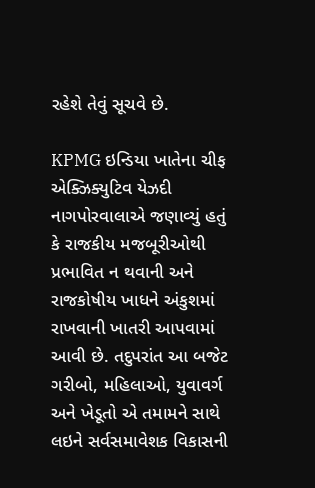રહેશે તેવું સૂચવે છે.

KPMG ઇન્ડિયા ખાતેના ચીફ એક્ઝિક્યુટિવ યેઝદી નાગપોરવાલાએ જણાવ્યું હતું કે રાજકીય મજબૂરીઓથી પ્રભાવિત ન થવાની અને રાજકોષીય ખાધને અંકુશમાં રાખવાની ખાતરી આપવામાં આવી છે. તદુપરાંત આ બજેટ ગરીબો, મહિલાઓ, યુવાવર્ગ અને ખેડૂતો એ તમામને સાથે લઇને સર્વસમાવેશક વિકાસની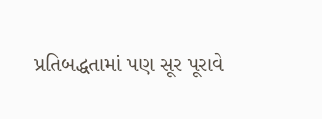પ્રતિબદ્ધતામાં પણ સૂર પૂરાવે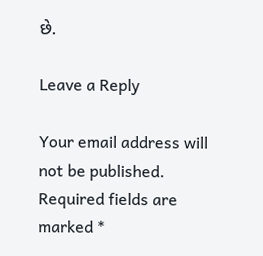છે.

Leave a Reply

Your email address will not be published. Required fields are marked *